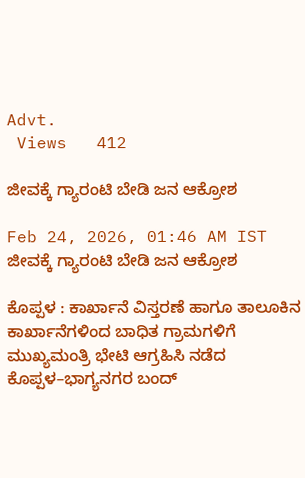Advt.
 Views   412

ಜೀವಕ್ಕೆ ಗ್ಯಾರಂಟಿ ಬೇಡಿ ಜನ ಆಕ್ರೋಶ

Feb 24, 2026, 01:46 AM IST
ಜೀವಕ್ಕೆ ಗ್ಯಾರಂಟಿ ಬೇಡಿ ಜನ ಆಕ್ರೋಶ

ಕೊಪ್ಪಳ : ಕಾರ್ಖಾನೆ ವಿಸ್ತರಣೆ ಹಾಗೂ ತಾಲೂಕಿನ ಕಾರ್ಖಾನೆಗಳಿಂದ ಬಾಧಿತ ಗ್ರಾಮಗಳಿಗೆ ಮುಖ್ಯಮಂತ್ರಿ ಭೇಟಿ ಆಗ್ರಹಿಸಿ ನಡೆದ ಕೊಪ್ಪಳ–ಭಾಗ್ಯನಗರ ಬಂದ್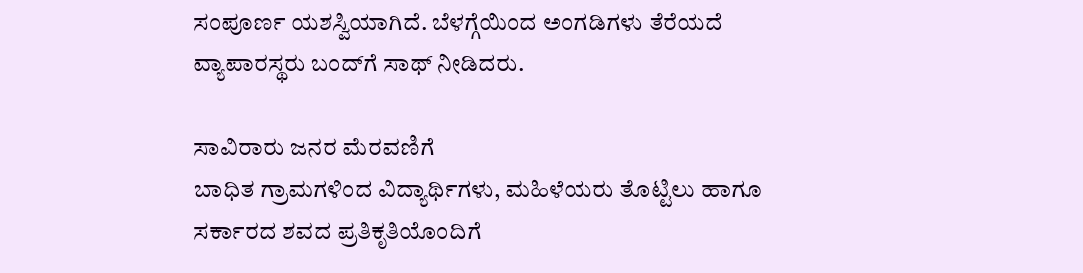ಸಂಪೂರ್ಣ ಯಶಸ್ವಿಯಾಗಿದೆ. ಬೆಳಗ್ಗೆಯಿಂದ ಅಂಗಡಿಗಳು ತೆರೆಯದೆ ವ್ಯಾಪಾರಸ್ಥರು ಬಂದ್‌ಗೆ ಸಾಥ್ ನೀಡಿದರು.

ಸಾವಿರಾರು ಜನರ ಮೆರವಣಿಗೆ
ಬಾಧಿತ ಗ್ರಾಮಗಳಿಂದ ವಿದ್ಯಾರ್ಥಿಗಳು, ಮಹಿಳೆಯರು ತೊಟ್ಟಿಲು ಹಾಗೂ ಸರ್ಕಾರದ ಶವದ ಪ್ರತಿಕೃತಿಯೊಂದಿಗೆ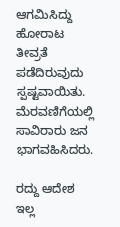ಆಗಮಿಸಿದ್ದು ಹೋರಾಟ ತೀವ್ರತೆ ಪಡೆದಿರುವುದು ಸ್ಪಷ್ಟವಾಯಿತು. ಮೆರವಣಿಗೆಯಲ್ಲಿ ಸಾವಿರಾರು ಜನ ಭಾಗವಹಿಸಿದರು.

ರದ್ದು ಆದೇಶ ಇಲ್ಲ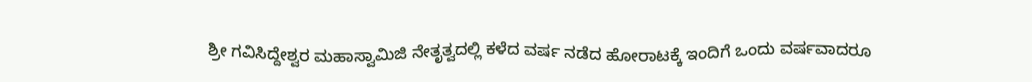ಶ್ರೀ ಗವಿಸಿದ್ದೇಶ್ವರ ಮಹಾಸ್ವಾಮಿಜಿ ನೇತೃತ್ವದಲ್ಲಿ ಕಳೆದ ವರ್ಷ ನಡೆದ ಹೋರಾಟಕ್ಕೆ ಇಂದಿಗೆ ಒಂದು ವರ್ಷವಾದರೂ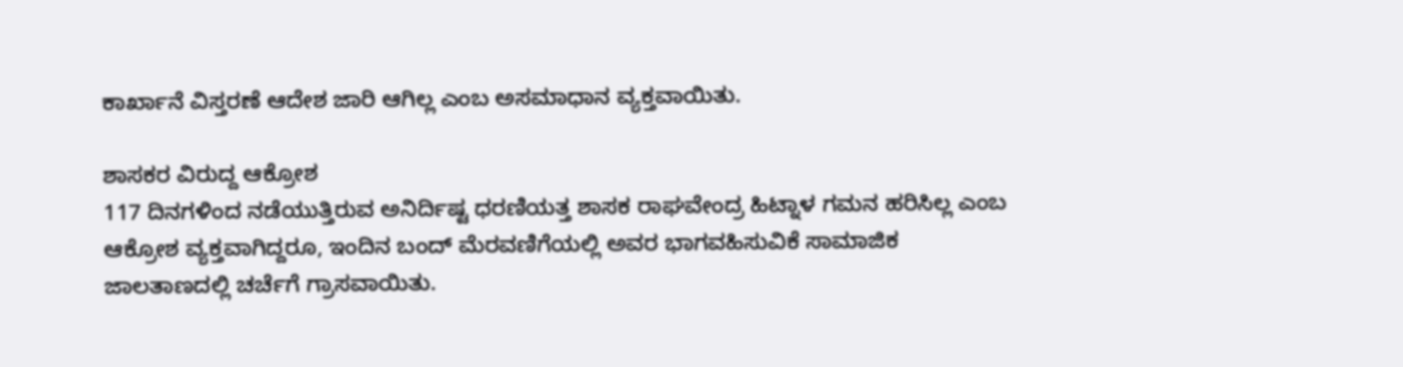ಕಾರ್ಖಾನೆ ವಿಸ್ತರಣೆ ಆದೇಶ ಜಾರಿ ಆಗಿಲ್ಲ ಎಂಬ ಅಸಮಾಧಾನ ವ್ಯಕ್ತವಾಯಿತು.

ಶಾಸಕರ ವಿರುದ್ದ ಆಕ್ರೋಶ
117 ದಿನಗಳಿಂದ ನಡೆಯುತ್ತಿರುವ ಅನಿರ್ದಿಷ್ಟ ಧರಣಿಯತ್ತ ಶಾಸಕ ರಾಘವೇಂದ್ರ ಹಿಟ್ನಾಳ ಗಮನ ಹರಿಸಿಲ್ಲ ಎಂಬ ಆಕ್ರೋಶ ವ್ಯಕ್ತವಾಗಿದ್ದರೂ, ಇಂದಿನ ಬಂದ್ ಮೆರವಣಿಗೆಯಲ್ಲಿ ಅವರ ಭಾಗವಹಿಸುವಿಕೆ ಸಾಮಾಜಿಕ ಜಾಲತಾಣದಲ್ಲಿ ಚರ್ಚೆಗೆ ಗ್ರಾಸವಾಯಿತು.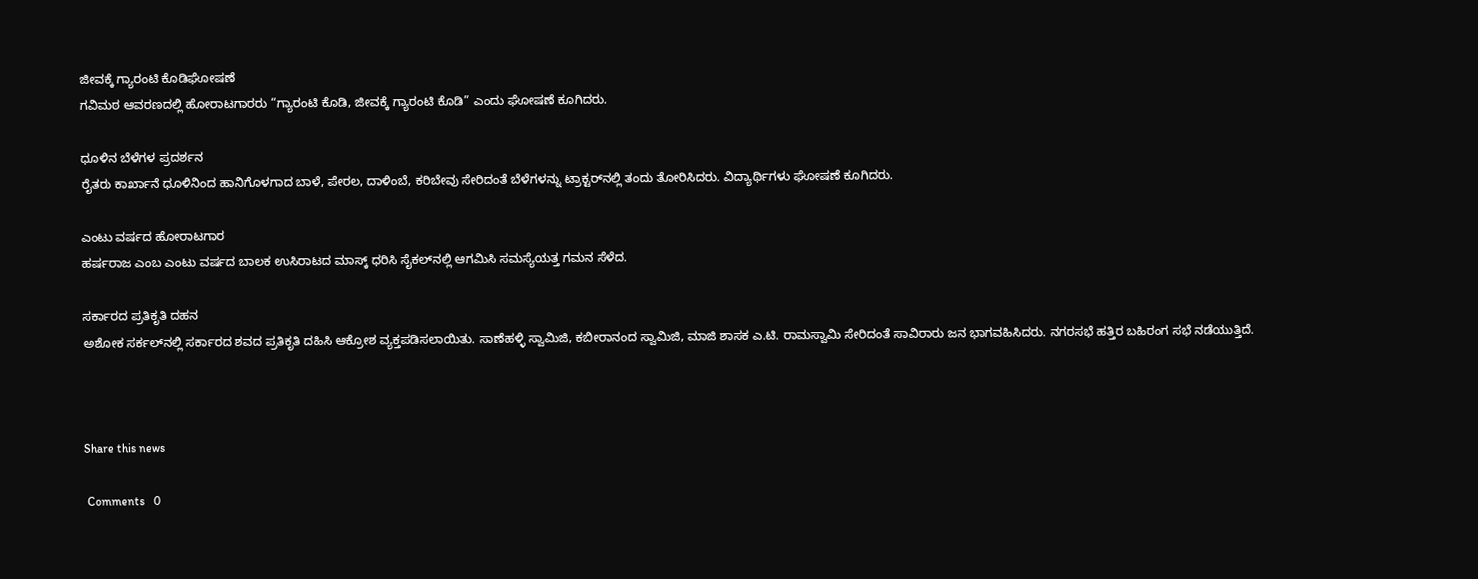ಜೀವಕ್ಕೆ ಗ್ಯಾರಂಟಿ ಕೊಡಿಘೋಷಣೆ
ಗವಿಮಠ ಆವರಣದಲ್ಲಿ ಹೋರಾಟಗಾರರು “ಗ್ಯಾರಂಟಿ ಕೊಡಿ, ಜೀವಕ್ಕೆ ಗ್ಯಾರಂಟಿ ಕೊಡಿ” ಎಂದು ಘೋಷಣೆ ಕೂಗಿದರು.

ಧೂಳಿನ ಬೆಳೆಗಳ ಪ್ರದರ್ಶನ
ರೈತರು ಕಾರ್ಖಾನೆ ಧೂಳಿನಿಂದ ಹಾನಿಗೊಳಗಾದ ಬಾಳೆ, ಪೇರಲ, ದಾಳಿಂಬೆ, ಕರಿಬೇವು ಸೇರಿದಂತೆ ಬೆಳೆಗಳನ್ನು ಟ್ರಾಕ್ಟರ್‌ನಲ್ಲಿ ತಂದು ತೋರಿಸಿದರು. ವಿದ್ಯಾರ್ಥಿಗಳು ಘೋಷಣೆ ಕೂಗಿದರು.

ಎಂಟು ವರ್ಷದ ಹೋರಾಟಗಾರ
ಹರ್ಷರಾಜ ಎಂಬ ಎಂಟು ವರ್ಷದ ಬಾಲಕ ಉಸಿರಾಟದ ಮಾಸ್ಕ್ ಧರಿಸಿ ಸೈಕಲ್‌ನಲ್ಲಿ ಆಗಮಿಸಿ ಸಮಸ್ಯೆಯತ್ತ ಗಮನ ಸೆಳೆದ.

ಸರ್ಕಾರದ ಪ್ರತಿಕೃತಿ ದಹನ
ಅಶೋಕ ಸರ್ಕಲ್‌ನಲ್ಲಿ ಸರ್ಕಾರದ ಶವದ ಪ್ರತಿಕೃತಿ ದಹಿಸಿ ಆಕ್ರೋಶ ವ್ಯಕ್ತಪಡಿಸಲಾಯಿತು. ಸಾಣೆಹಳ್ಳಿ ಸ್ವಾಮಿಜಿ, ಕಬೀರಾನಂದ ಸ್ವಾಮಿಜಿ, ಮಾಜಿ ಶಾಸಕ ಎ.ಟಿ. ರಾಮಸ್ವಾಮಿ ಸೇರಿದಂತೆ ಸಾವಿರಾರು ಜನ ಭಾಗವಹಿಸಿದರು. ನಗರಸಭೆ ಹತ್ತಿರ ಬಹಿರಂಗ ಸಭೆ ನಡೆಯುತ್ತಿದೆ.



Share this news

 Comments   0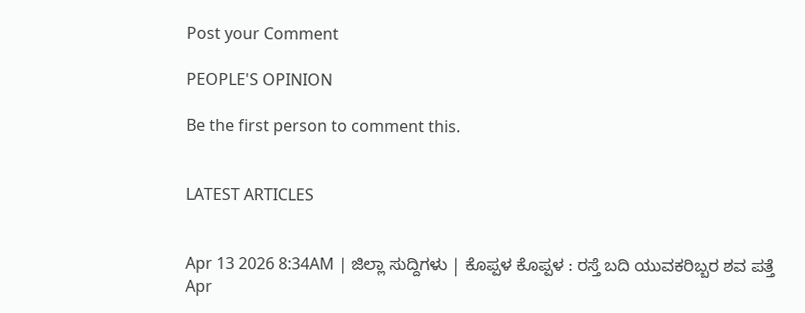Post your Comment

PEOPLE'S OPINION

Be the first person to comment this.


LATEST ARTICLES


Apr 13 2026 8:34AM | ಜಿಲ್ಲಾ ಸುದ್ದಿಗಳು | ಕೊಪ್ಪಳ ಕೊಪ್ಪಳ : ರಸ್ತೆ ಬದಿ ಯುವಕರಿಬ್ಬರ ಶವ ಪತ್ತೆ
Apr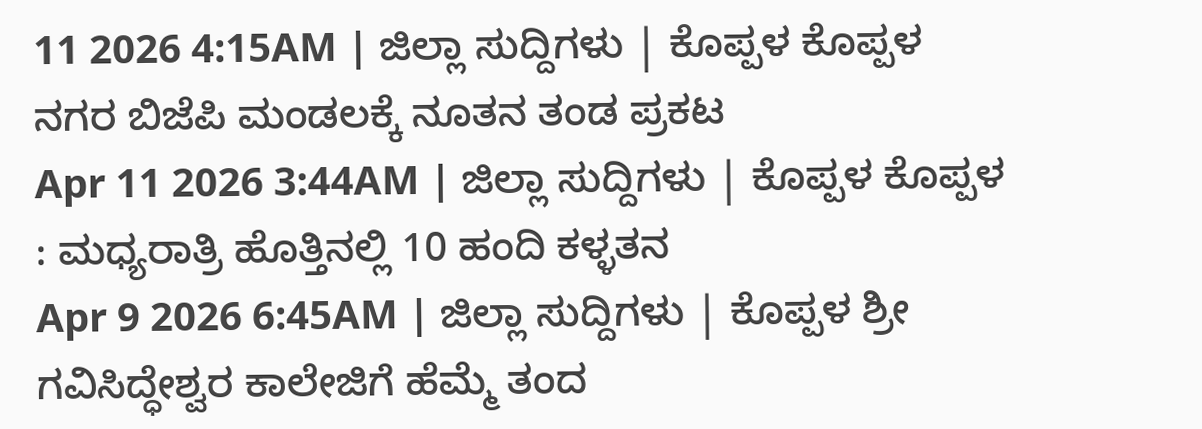11 2026 4:15AM | ಜಿಲ್ಲಾ ಸುದ್ದಿಗಳು | ಕೊಪ್ಪಳ ಕೊಪ್ಪಳ ನಗರ ಬಿಜೆಪಿ ಮಂಡಲಕ್ಕೆ ನೂತನ ತಂಡ ಪ್ರಕಟ
Apr 11 2026 3:44AM | ಜಿಲ್ಲಾ ಸುದ್ದಿಗಳು | ಕೊಪ್ಪಳ ಕೊಪ್ಪಳ : ಮಧ್ಯರಾತ್ರಿ ಹೊತ್ತಿನಲ್ಲಿ 10 ಹಂದಿ ಕಳ್ಳತನ
Apr 9 2026 6:45AM | ಜಿಲ್ಲಾ ಸುದ್ದಿಗಳು | ಕೊಪ್ಪಳ ಶ್ರೀ ಗವಿಸಿದ್ಧೇಶ್ವರ ಕಾಲೇಜಿಗೆ ಹೆಮ್ಮೆ ತಂದ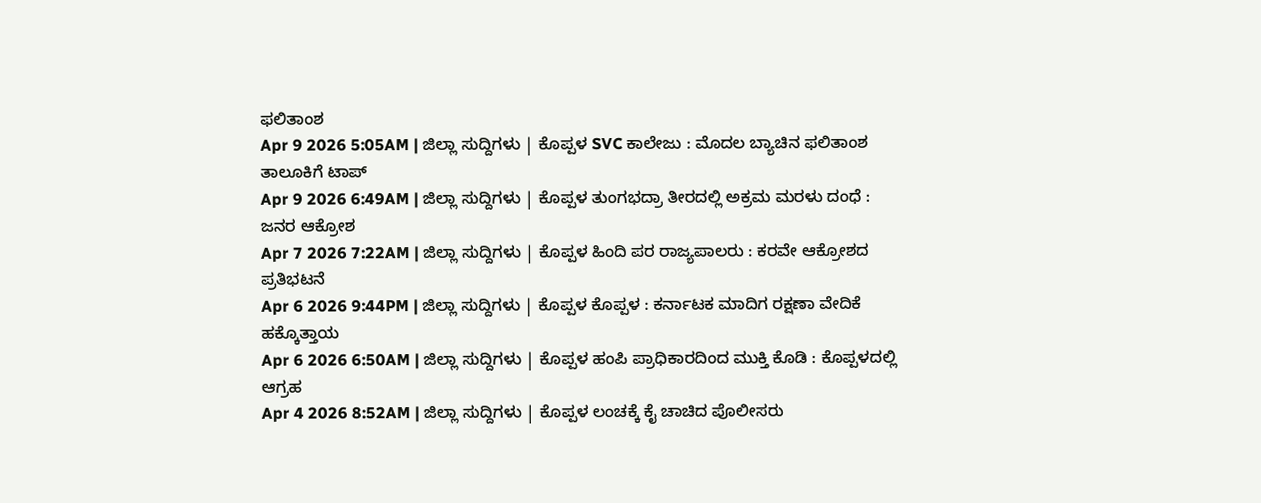ಫಲಿತಾಂಶ
Apr 9 2026 5:05AM | ಜಿಲ್ಲಾ ಸುದ್ದಿಗಳು | ಕೊಪ್ಪಳ SVC ಕಾಲೇಜು : ಮೊದಲ ಬ್ಯಾಚಿನ ಫಲಿತಾಂಶ ತಾಲೂಕಿಗೆ ಟಾಪ್
Apr 9 2026 6:49AM | ಜಿಲ್ಲಾ ಸುದ್ದಿಗಳು | ಕೊಪ್ಪಳ ತುಂಗಭದ್ರಾ ತೀರದಲ್ಲಿ ಅಕ್ರಮ ಮರಳು ದಂಧೆ : ಜನರ ಆಕ್ರೋಶ
Apr 7 2026 7:22AM | ಜಿಲ್ಲಾ ಸುದ್ದಿಗಳು | ಕೊಪ್ಪಳ ಹಿಂದಿ ಪರ ರಾಜ್ಯಪಾಲರು : ಕರವೇ ಆಕ್ರೋಶದ ಪ್ರತಿಭಟನೆ
Apr 6 2026 9:44PM | ಜಿಲ್ಲಾ ಸುದ್ದಿಗಳು | ಕೊಪ್ಪಳ ಕೊಪ್ಪಳ : ಕರ್ನಾಟಕ ಮಾದಿಗ ರಕ್ಷಣಾ ವೇದಿಕೆ ಹಕ್ಕೊತ್ತಾಯ
Apr 6 2026 6:50AM | ಜಿಲ್ಲಾ ಸುದ್ದಿಗಳು | ಕೊಪ್ಪಳ ಹಂಪಿ ಪ್ರಾಧಿಕಾರದಿಂದ ಮುಕ್ತಿ ಕೊಡಿ : ಕೊಪ್ಪಳದಲ್ಲಿ ಆಗ್ರಹ
Apr 4 2026 8:52AM | ಜಿಲ್ಲಾ ಸುದ್ದಿಗಳು | ಕೊಪ್ಪಳ ಲಂಚಕ್ಕೆ ಕೈ ಚಾಚಿದ ಪೊಲೀಸರು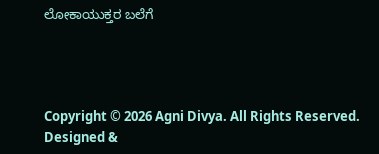ಲೋಕಾಯುಕ್ತರ ಬಲೆಗೆ




Copyright © 2026 Agni Divya. All Rights Reserved.
Designed &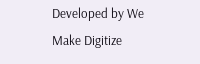Developed by We Make Digitize